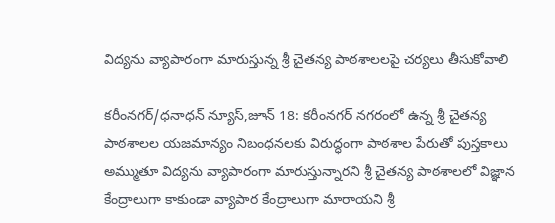విద్యను వ్యాపారంగా మారుస్తున్న శ్రీ చైతన్య పాఠశాలలపై చర్యలు తీసుకోవాలి

కరీంనగర్/ధనాధన్ న్యూస్,జూన్ 18: కరీంనగర్ నగరంలో ఉన్న శ్రీ చైతన్య పాఠశాలల యజమాన్యం నిబంధనలకు విరుద్ధంగా పాఠశాల పేరుతో పుస్తకాలు అమ్ముతూ విద్యను వ్యాపారంగా మారుస్తున్నారని శ్రీ చైతన్య పాఠశాలలో విజ్ఞాన కేంద్రాలుగా కాకుండా వ్యాపార కేంద్రాలుగా మారాయని శ్రీ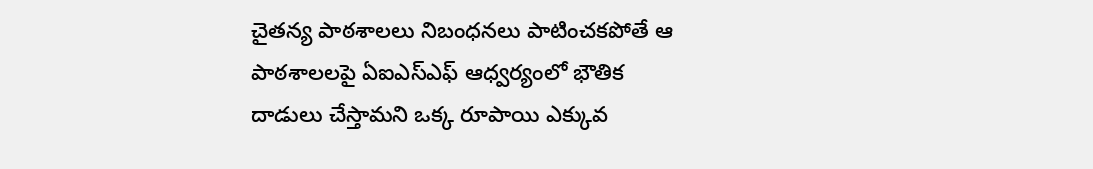చైతన్య పాఠశాలలు నిబంధనలు పాటించకపోతే ఆ పాఠశాలలపై ఏఐఎస్ఎఫ్ ఆధ్వర్యంలో భౌతిక దాడులు చేస్తామని ఒక్క రూపాయి ఎక్కువ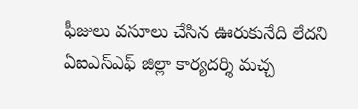ఫీజులు వసూలు చేసిన ఊరుకునేది లేదని ఏఐఎస్ఎఫ్ జిల్లా కార్యదర్శి మచ్చ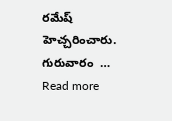రమేష్ హెచ్చరించారు. గురువారం  … Read more